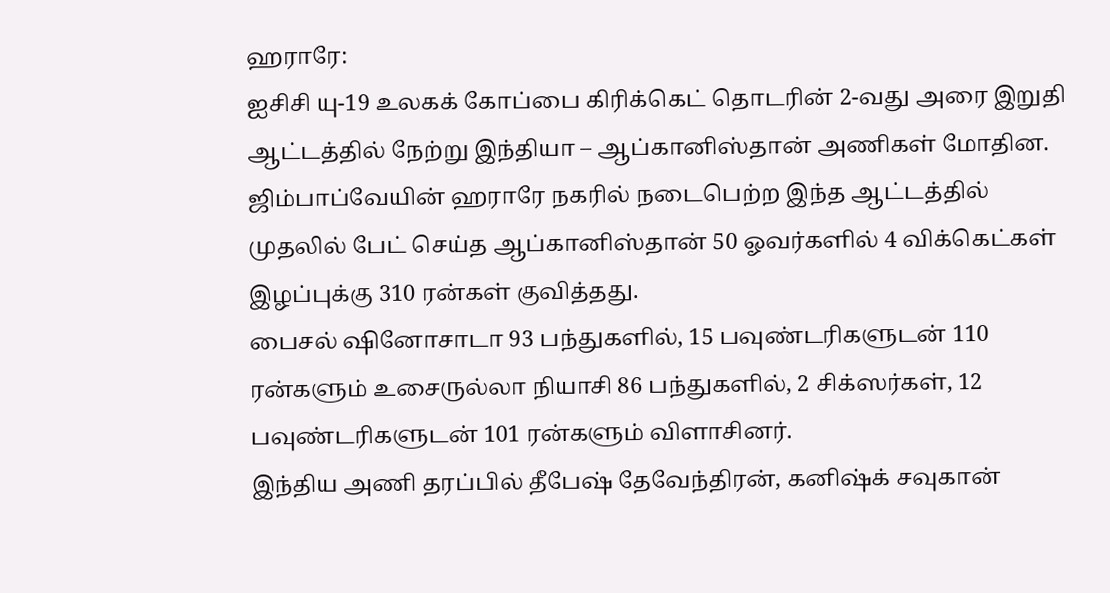ஹராரே:
ஐசிசி யு-19 உலகக் கோப்பை கிரிக்கெட் தொடரின் 2-வது அரை இறுதி ஆட்டத்தில் நேற்று இந்தியா – ஆப்கானிஸ்தான் அணிகள் மோதின.
ஜிம்பாப்வேயின் ஹராரே நகரில் நடைபெற்ற இந்த ஆட்டத்தில் முதலில் பேட் செய்த ஆப்கானிஸ்தான் 50 ஓவர்களில் 4 விக்கெட்கள் இழப்புக்கு 310 ரன்கள் குவித்தது.
பைசல் ஷினோசாடா 93 பந்துகளில், 15 பவுண்டரிகளுடன் 110 ரன்களும் உசைருல்லா நியாசி 86 பந்துகளில், 2 சிக்ஸர்கள், 12 பவுண்டரிகளுடன் 101 ரன்களும் விளாசினர்.
இந்திய அணி தரப்பில் தீபேஷ் தேவேந்திரன், கனிஷ்க் சவுகான்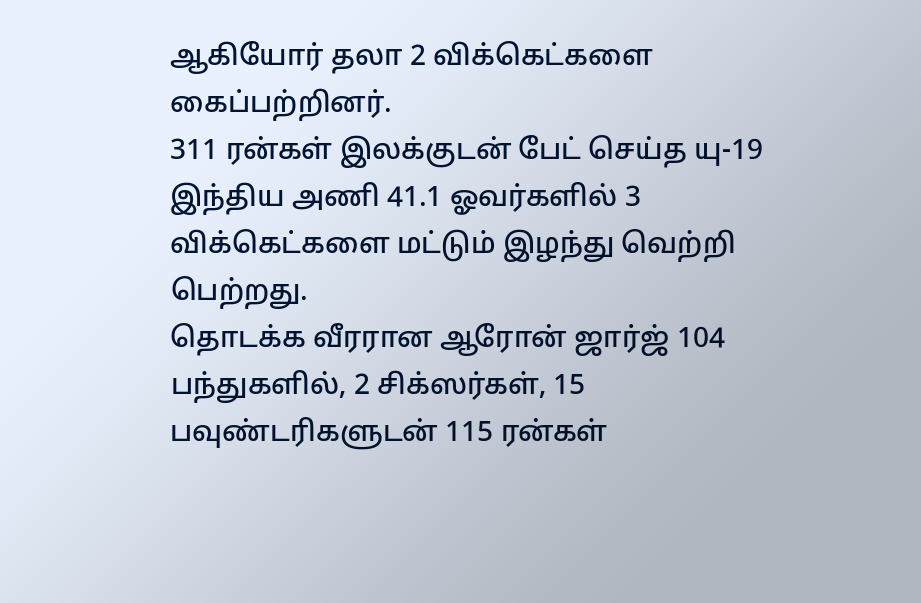ஆகியோர் தலா 2 விக்கெட்களை கைப்பற்றினர்.
311 ரன்கள் இலக்குடன் பேட் செய்த யு-19 இந்திய அணி 41.1 ஓவர்களில் 3 விக்கெட்களை மட்டும் இழந்து வெற்றி பெற்றது.
தொடக்க வீரரான ஆரோன் ஜார்ஜ் 104 பந்துகளில், 2 சிக்ஸர்கள், 15 பவுண்டரிகளுடன் 115 ரன்கள்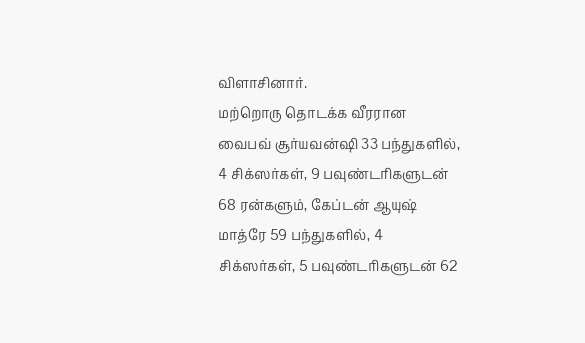விளாசினார்.
மற்றொரு தொடக்க வீரரான வைபவ் சூர்யவன்ஷி 33 பந்துகளில், 4 சிக்ஸர்கள், 9 பவுண்டரிகளுடன் 68 ரன்களும், கேப்டன் ஆயுஷ் மாத்ரே 59 பந்துகளில், 4 சிக்ஸர்கள், 5 பவுண்டரிகளுடன் 62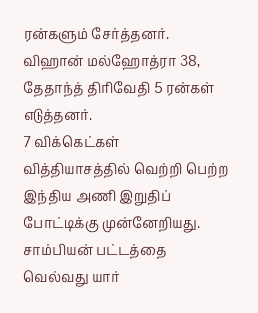ரன்களும் சேர்த்தனர். விஹான் மல்ஹோத்ரா 38, தேதாந்த் திரிவேதி 5 ரன்கள் எடுத்தனர்.
7 விக்கெட்கள் வித்தியாசத்தில் வெற்றி பெற்ற இந்திய அணி இறுதிப் போட்டிக்கு முன்னேறியது. சாம்பியன் பட்டத்தை வெல்வது யார்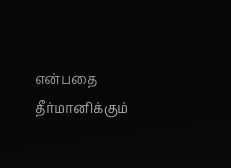என்பதை தீர்மானிக்கும்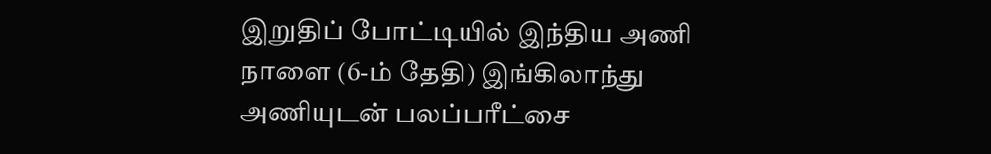இறுதிப் போட்டியில் இந்திய அணி நாளை (6-ம் தேதி) இங்கிலாந்து அணியுடன் பலப்பரீட்சை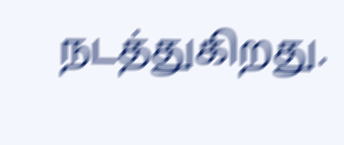நடத்துகிறது.